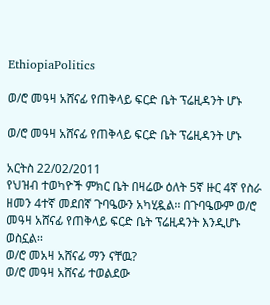EthiopiaPolitics

ወ/ሮ መዓዛ አሸናፊ የጠቅላይ ፍርድ ቤት ፕሬዚዳንት ሆኑ

ወ/ሮ መዓዛ አሸናፊ የጠቅላይ ፍርድ ቤት ፕሬዚዳንት ሆኑ

አርትስ 22/02/2011
የህዝብ ተወካዮች ምክር ቤት በዛሬው ዕለት 5ኛ ዙር 4ኛ የስራ ዘመን 4ተኛ መደበኛ ጉባዔውን አካሂዷል፡፡ በጉባዔውም ወ/ሮ መዓዛ አሸናፊ የጠቅላይ ፍርድ ቤት ፕሬዚዳንት እንዲሆኑ ወስኗል፡፡
ወ/ሮ መአዛ አሸናፊ ማን ናቸዉ?
ወ/ሮ መዓዛ አሸናፊ ተወልደው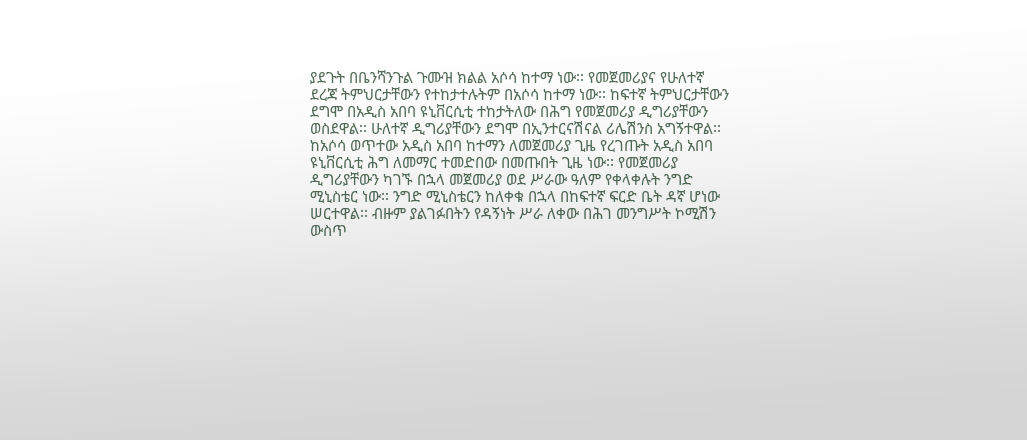ያደጉት በቤንሻንጉል ጉሙዝ ክልል አሶሳ ከተማ ነው፡፡ የመጀመሪያና የሁለተኛ ደረጃ ትምህርታቸውን የተከታተሉትም በአሶሳ ከተማ ነው፡፡ ከፍተኛ ትምህርታቸውን ደግሞ በአዲስ አበባ ዩኒቨርሲቲ ተከታትለው በሕግ የመጀመሪያ ዲግሪያቸውን ወስደዋል፡፡ ሁለተኛ ዲግሪያቸውን ደግሞ በኢንተርናሽናል ሪሌሽንስ አግኝተዋል፡፡ ከአሶሳ ወጥተው አዲስ አበባ ከተማን ለመጀመሪያ ጊዜ የረገጡት አዲስ አበባ ዩኒቨርሲቲ ሕግ ለመማር ተመድበው በመጡበት ጊዜ ነው፡፡ የመጀመሪያ ዲግሪያቸውን ካገኙ በኋላ መጀመሪያ ወደ ሥራው ዓለም የቀላቀሉት ንግድ ሚኒስቴር ነው፡፡ ንግድ ሚኒስቴርን ከለቀቁ በኋላ በከፍተኛ ፍርድ ቤት ዳኛ ሆነው ሠርተዋል፡፡ ብዙም ያልገፉበትን የዳኝነት ሥራ ለቀው በሕገ መንግሥት ኮሚሽን ውስጥ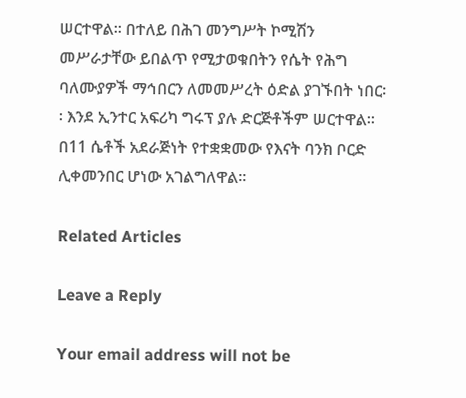ሠርተዋል፡፡ በተለይ በሕገ መንግሥት ኮሚሽን መሥራታቸው ይበልጥ የሚታወቁበትን የሴት የሕግ ባለሙያዎች ማኅበርን ለመመሥረት ዕድል ያገኙበት ነበር፡፡ እንደ ኢንተር አፍሪካ ግሩፕ ያሉ ድርጅቶችም ሠርተዋል፡፡ በ11 ሴቶች አደራጅነት የተቋቋመው የእናት ባንክ ቦርድ ሊቀመንበር ሆነው አገልግለዋል፡፡

Related Articles

Leave a Reply

Your email address will not be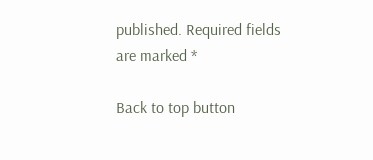published. Required fields are marked *

Back to top button